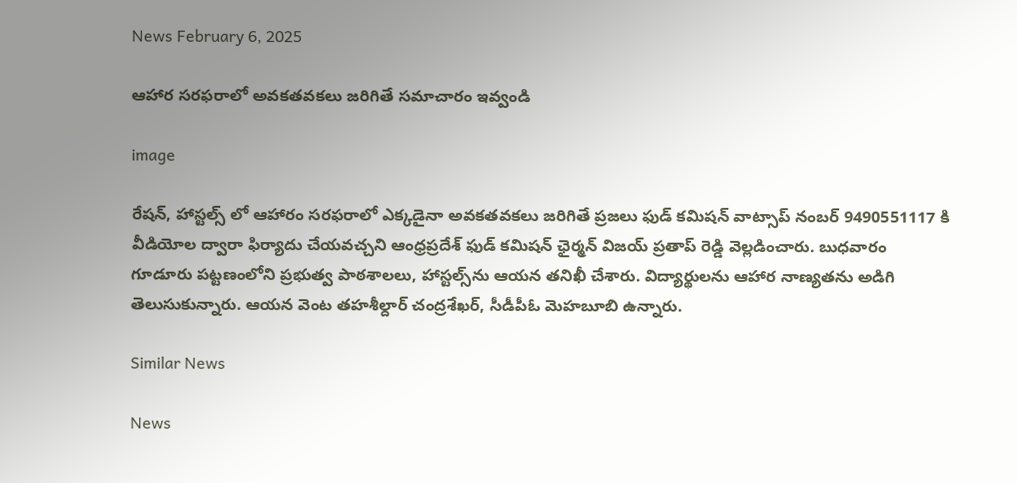News February 6, 2025

ఆహార సరఫరాలో అవకతవకలు జరిగితే సమాచారం ఇవ్వండి

image

రేషన్, హాస్టల్స్ లో ఆహారం సరఫరాలో ఎక్కడైనా అవకతవకలు జరిగితే ప్రజలు ఫుడ్ కమిషన్ వాట్సాప్ నంబర్ 9490551117 కి వీడియోల ద్వారా ఫిర్యాదు చేయవచ్చని ఆంధ్రప్రదేశ్ ఫుడ్ కమిషన్ ఛైర్మన్ విజయ్ ప్రతాప్ రెడ్డి వెల్లడించారు. బుధవారం గూడూరు పట్టణంలోని ప్రభుత్వ పాఠశాలలు, హాస్టల్స్‌ను ఆయన తనిఖీ చేశారు. విద్యార్థులను ఆహార నాణ్యతను అడిగి తెలుసుకున్నారు. ఆయన వెంట తహశీల్దార్ చంద్రశేఖర్, సీడీపీఓ మెహబూబి ఉన్నారు.

Similar News

News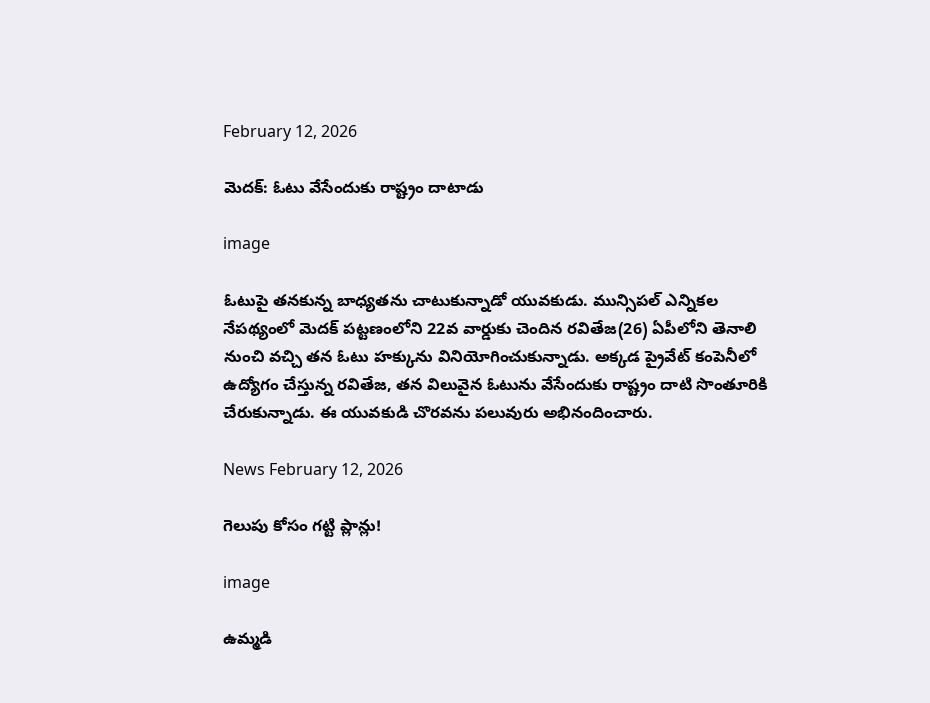February 12, 2026

మెదక్: ఓటు వేసేందుకు రాష్ట్రం దాటాడు

image

ఓటుపై తనకున్న బాధ్యతను చాటుకున్నాడో యువకుడు. మున్సిపల్ ఎన్నికల నేపథ్యంలో మెదక్ పట్టణంలోని 22వ వార్డుకు చెందిన రవితేజ(26) ఏపీలోని తెనాలి నుంచి వచ్చి తన ఓటు హక్కును వినియోగించుకున్నాడు. అక్కడ ప్రైవేట్ కంపెనీలో ఉద్యోగం చేస్తున్న రవితేజ, తన విలువైన ఓటును వేసేందుకు రాష్ట్రం దాటి సొంతూరికి చేరుకున్నాడు. ఈ యువకుడి చొరవను పలువురు అభినందించారు.

News February 12, 2026

గెలుపు కోసం గట్టి ప్లాన్లు!

image

ఉమ్మడి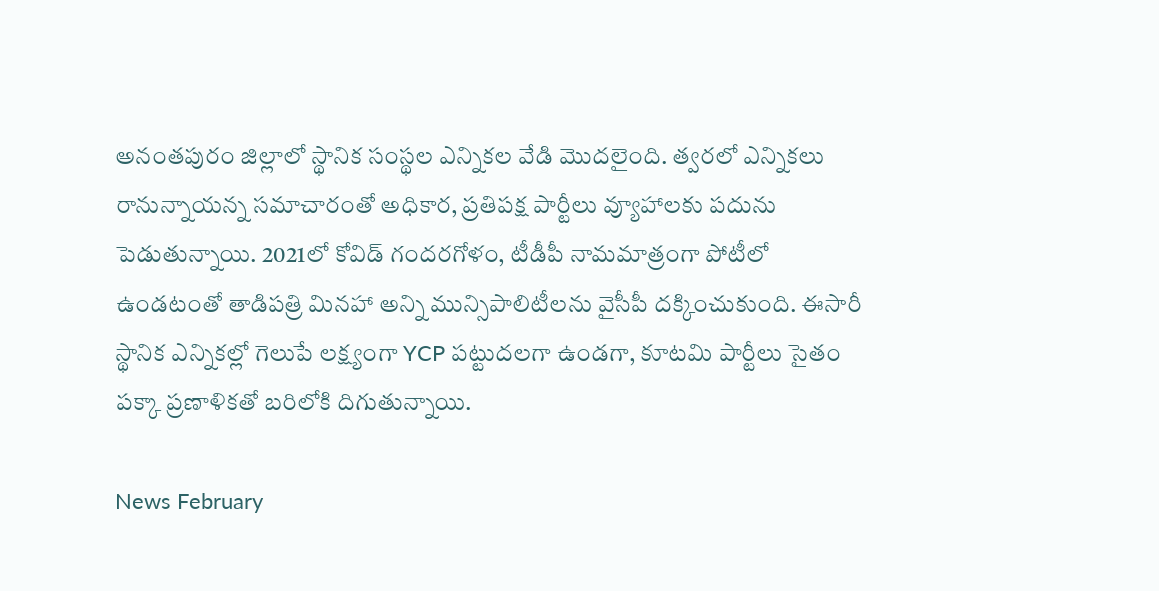అనంతపురం జిల్లాలో స్థానిక సంస్థల ఎన్నికల వేడి మొదలైంది. త్వరలో ఎన్నికలు రానున్నాయన్న సమాచారంతో అధికార, ప్రతిపక్ష పార్టీలు వ్యూహాలకు పదును పెడుతున్నాయి. 2021లో కోవిడ్ గందరగోళం, టీడీపీ నామమాత్రంగా పోటీలో ఉండటంతో తాడిపత్రి మినహా అన్ని మున్సిపాలిటీలను వైసీపీ దక్కించుకుంది. ఈసారీ స్థానిక ఎన్నికల్లో గెలుపే లక్ష్యంగా YCP పట్టుదలగా ఉండగా, కూటమి పార్టీలు సైతం పక్కా ప్రణాళికతో బరిలోకి దిగుతున్నాయి.

News February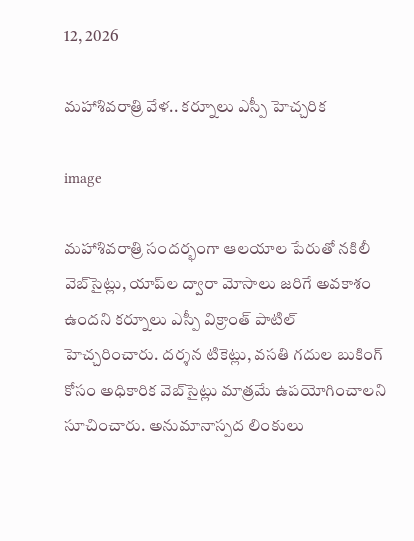12, 2026

మహాశివరాత్రి వేళ.. కర్నూలు ఎస్పీ హెచ్చరిక

image

మహాశివరాత్రి సందర్భంగా ఆలయాల పేరుతో నకిలీ వెబ్‌సైట్లు, యాప్‌ల ద్వారా మోసాలు జరిగే అవకాశం ఉందని కర్నూలు ఎస్పీ విక్రాంత్ పాటిల్ హెచ్చరించారు. దర్శన టికెట్లు, వసతి గదుల బుకింగ్ కోసం అధికారిక వెబ్‌సైట్లు మాత్రమే ఉపయోగించాలని సూచించారు. అనుమానాస్పద లింకులు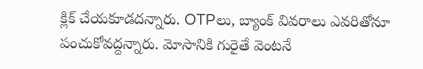క్లిక్ చేయకూడదన్నారు. OTPలు, బ్యాంక్ వివరాలు ఎవరితోనూ పంచుకోవద్దన్నారు. మోసానికి గురైతే వెంటనే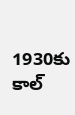1930కు కాల్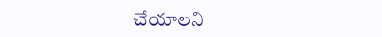చేయాలని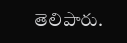తెలిపారు.